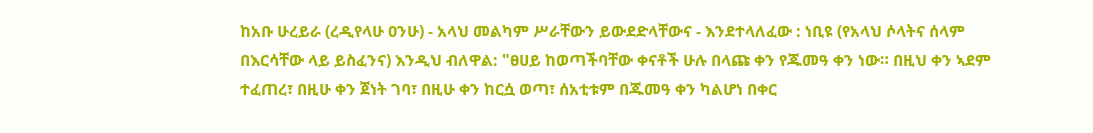ከአቡ ሁረይራ (ረዲየላሁ ዐንሁ) - አላህ መልካም ሥራቸውን ይውደድላቸውና - እንደተላለፈው : ነቢዩ (የአላህ ሶላትና ሰላም በእርሳቸው ላይ ይስፈንና) እንዲህ ብለዋል: "ፀሀይ ከወጣችባቸው ቀናቶች ሁሉ በላጩ ቀን የጁመዓ ቀን ነው። በዚህ ቀን ኣደም ተፈጠረ፣ በዚሁ ቀን ጀነት ገባ፣ በዚሁ ቀን ከርሷ ወጣ፣ ሰአቲቱም በጁመዓ ቀን ካልሆነ በቀር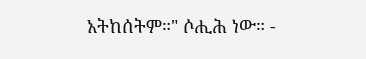አትከሰትም።" ሶሒሕ ነው። -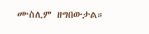ሙስሊም ዘግበውታል።